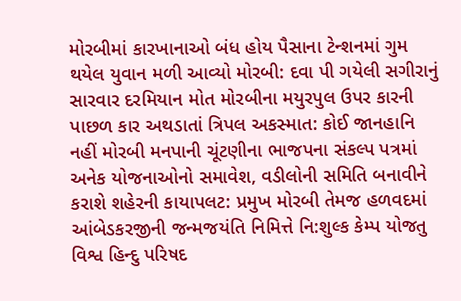મોરબીમાં કારખાનાઓ બંધ હોય પૈસાના ટેન્શનમાં ગુમ થયેલ યુવાન મળી આવ્યો મોરબી: દવા પી ગયેલી સગીરાનું સારવાર દરમિયાન મોત મોરબીના મયુરપુલ ઉપર કારની પાછળ કાર અથડાતાં ત્રિપલ અકસ્માત: કોઈ જાનહાનિ નહીં મોરબી મનપાની ચૂંટણીના ભાજપના સંકલ્પ પત્રમાં અનેક યોજનાઓનો સમાવેશ, વડીલોની સમિતિ બનાવીને કરાશે શહેરની કાયાપલટ: પ્રમુખ મોરબી તેમજ હળવદમાં આંબેડકરજીની જન્મજયંતિ નિમિત્તે નિ:શુલ્ક કેમ્પ યોજતુ વિશ્વ હિન્દુ પરિષદ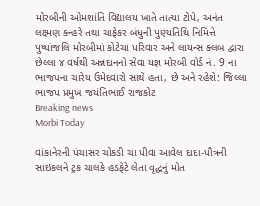મોરબીની ઓમશાંતિ વિદ્યાલય ખાતે તાત્યા ટોપે, અનંત લક્ષ્મણ કન્હરે તથા ચાફેકર બંધુની પુણ્યતિથિ નિમિત્તે પુષ્પાંજલિ મોરબીમાં કોટેચા પરિવાર અને લાયન્સ ક્લબ દ્વારા છેલ્લા ૪ વર્ષથી અન્નદાનનો સેવા યજ્ઞ મોરબી વોર્ડ નં. 9 ના ભાજપના ચારેય ઉમેદવારો સાથે હતા, છે અને રહેશે: જિલ્લા ભાજપ પ્રમુખ જયંતિભાઈ રાજકોટ
Breaking news
Morbi Today

વાંકાનેરની પંચાસર ચોકડી ચા પીવા આવેલ દાદા-પૌત્રની સાઇકલને ટ્રક ચાલકે હડફેટે લેતા વૃદ્ધનું મોત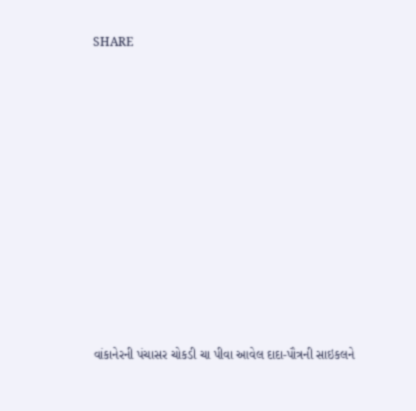SHARE













વાંકાનેરની પંચાસર ચોકડી ચા પીવા આવેલ દાદા-પૌત્રની સાઇકલને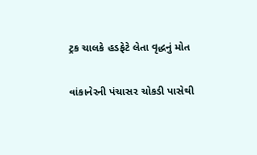ટ્રક ચાલકે હડફેટે લેતા વૃદ્ધનું મોત

વાંકાનેરની પંચાસર ચોકડી પાસેથી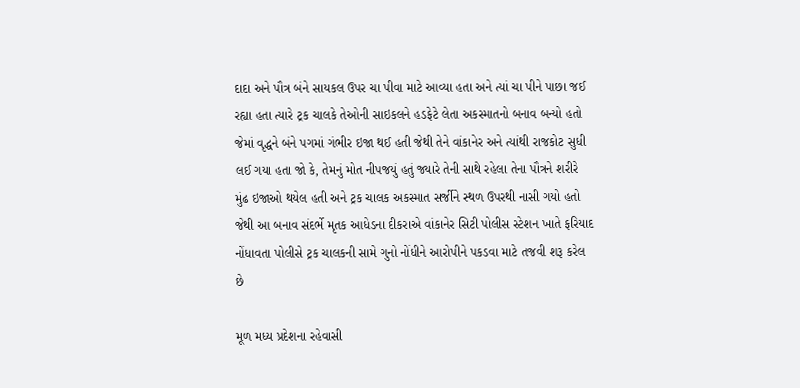દાદા અને પૌત્ર બંને સાયકલ ઉપર ચા પીવા માટે આવ્યા હતા અને ત્યાં ચા પીને પાછા જઈ રહ્યા હતા ત્યારે ટ્રક ચાલકે તેઓની સાઇકલને હડફેટે લેતા અકસ્માતનો બનાવ બન્યો હતો જેમાં વૃદ્ધને બંને પગમાં ગંભીર ઇજા થઈ હતી જેથી તેને વાંકાનેર અને ત્યાંથી રાજકોટ સુધી લઈ ગયા હતા જો કે, તેમનું મોત નીપજયું હતું જ્યારે તેની સાથે રહેલા તેના પૌત્રને શરીરે મુંઢ ઇજાઓ થયેલ હતી અને ટ્રક ચાલક અકસ્માત સર્જીને સ્થળ ઉપરથી નાસી ગયો હતો જેથી આ બનાવ સંદર્ભે મૃતક આધેડના દીકરાએ વાંકાનેર સિટી પોલીસ સ્ટેશન ખાતે ફરિયાદ નોંધાવતા પોલીસે ટ્રક ચાલકની સામે ગુનો નોંધીને આરોપીને પકડવા માટે તજવી શરૂ કરેલ છે

મૂળ મધ્ય પ્રદેશના રહેવાસી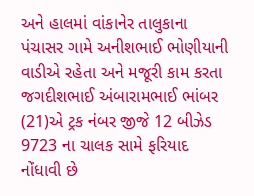અને હાલમાં વાંકાનેર તાલુકાના પંચાસર ગામે અનીશભાઈ ભોણીયાની વાડીએ રહેતા અને મજૂરી કામ કરતા જગદીશભાઈ અંબારામભાઈ ભાંબર (21)એ ટ્રક નંબર જીજે 12 બીઝેડ 9723 ના ચાલક સામે ફરિયાદ નોંધાવી છે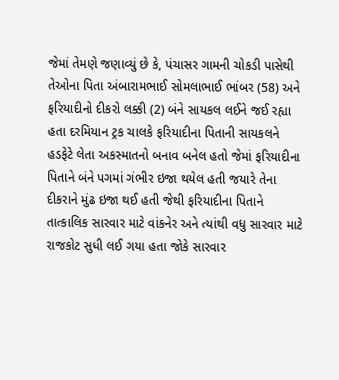જેમાં તેમણે જણાવ્યું છે કે, પંચાસર ગામની ચોકડી પાસેથી તેઓના પિતા અંબારામભાઈ સોમલાભાઈ ભાંબર (58) અને ફરિયાદીનો દીકરો લક્કી (2) બંને સાયકલ લઈને જઈ રહ્યા હતા દરમિયાન ટ્રક ચાલકે ફરિયાદીના પિતાની સાયકલને હડફેટે લેતા અકસ્માતનો બનાવ બનેલ હતો જેમાં ફરિયાદીના પિતાને બંને પગમાં ગંભીર ઇજા થયેલ હતી જયારે તેના દીકરાને મુંઢ ઇજા થઈ હતી જેથી ફરિયાદીના પિતાને તાત્કાલિક સારવાર માટે વાંકનેર અને ત્યાંથી વધુ સારવાર માટે રાજકોટ સુધી લઈ ગયા હતા જોકે સારવાર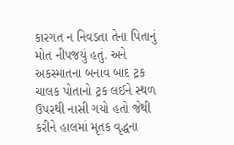કારગત ન નિવડતા તેના પિતાનું મોત નીપજયું હતું. અને અકસ્માતના બનાવ બાદ ટ્રક ચાલક પોતાનો ટ્રક લઈને સ્થળ ઉપરથી નાસી ગયો હતો જેથી કરીને હાલમાં મૃતક વૃદ્ધના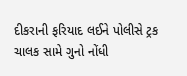દીકરાની ફરિયાદ લઈને પોલીસે ટ્રક ચાલક સામે ગુનો નોંધી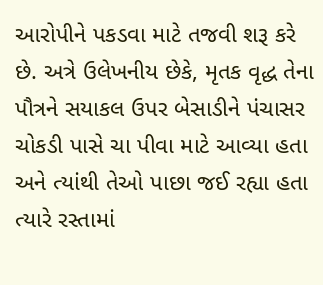આરોપીને પકડવા માટે તજવી શરૂ કરે છે. અત્રે ઉલેખનીય છેકે, મૃતક વૃદ્ધ તેના પૌત્રને સયાકલ ઉપર બેસાડીને પંચાસર ચોકડી પાસે ચા પીવા માટે આવ્યા હતા અને ત્યાંથી તેઓ પાછા જઈ રહ્યા હતા ત્યારે રસ્તામાં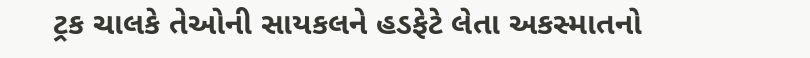ટ્રક ચાલકે તેઓની સાયકલને હડફેટે લેતા અકસ્માતનો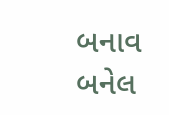બનાવ બનેલ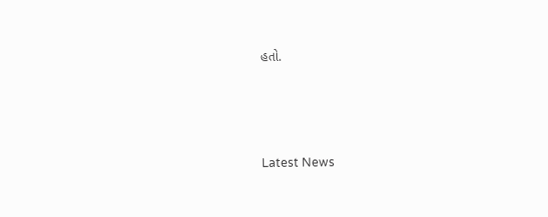હતો.






Latest News